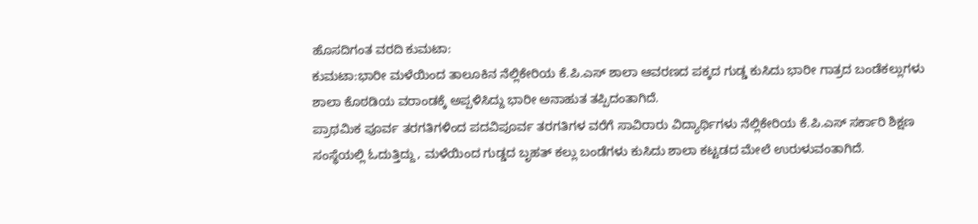ಹೊಸದಿಗಂತ ವರದಿ ಕುಮಟಾ:
ಕುಮಟಾ:ಭಾರೀ ಮಳೆಯಿಂದ ತಾಲೂಕಿನ ನೆಲ್ಲಿಕೇರಿಯ ಕೆ.ಪಿ.ಎಸ್ ಶಾಲಾ ಆವರಣದ ಪಕ್ಕದ ಗುಡ್ಡ ಕುಸಿದು ಭಾರೀ ಗಾತ್ರದ ಬಂಡೆಕಲ್ಲುಗಳು ಶಾಲಾ ಕೊಠಡಿಯ ವರಾಂಡಕ್ಕೆ ಅಪ್ಪಳಿಸಿದ್ದು ಭಾರೀ ಅನಾಹುತ ತಪ್ಪಿದಂತಾಗಿದೆ.
ಪ್ರಾಥಮಿಕ ಪೂರ್ವ ತರಗತಿಗಳಿಂದ ಪದವಿಪೂರ್ವ ತರಗತಿಗಳ ವರೆಗೆ ಸಾವಿರಾರು ವಿದ್ಯಾರ್ಥಿಗಳು ನೆಲ್ಲಿಕೇರಿಯ ಕೆ.ಪಿ.ಎಸ್ ಸರ್ಕಾರಿ ಶಿಕ್ಷಣ ಸಂಸ್ಥೆಯಲ್ಲಿ ಓದುತ್ತಿದ್ದು, ಮಳೆಯಿಂದ ಗುಡ್ಡದ ಬೃಹತ್ ಕಲ್ಲು ಬಂಡೆಗಳು ಕುಸಿದು ಶಾಲಾ ಕಟ್ಟಡದ ಮೇಲೆ ಉರುಳುವಂತಾಗಿದೆ.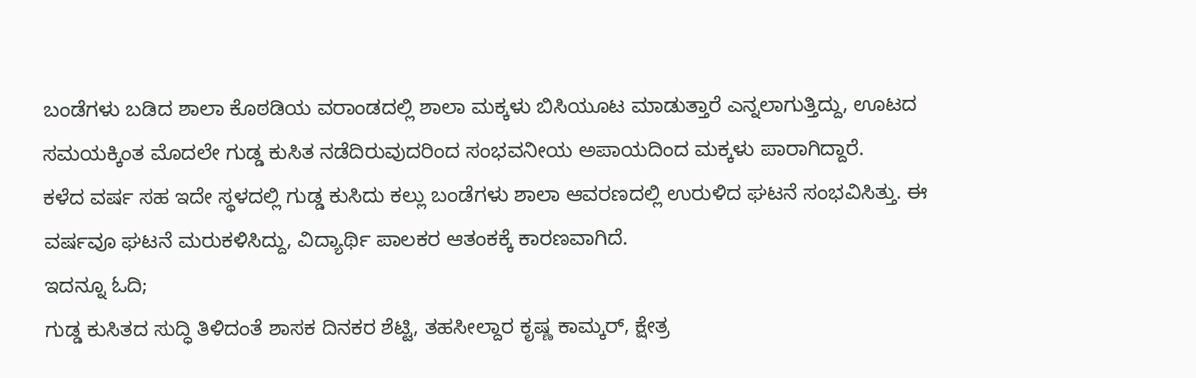ಬಂಡೆಗಳು ಬಡಿದ ಶಾಲಾ ಕೊಠಡಿಯ ವರಾಂಡದಲ್ಲಿ ಶಾಲಾ ಮಕ್ಕಳು ಬಿಸಿಯೂಟ ಮಾಡುತ್ತಾರೆ ಎನ್ನಲಾಗುತ್ತಿದ್ದು, ಊಟದ ಸಮಯಕ್ಕಿಂತ ಮೊದಲೇ ಗುಡ್ಡ ಕುಸಿತ ನಡೆದಿರುವುದರಿಂದ ಸಂಭವನೀಯ ಅಪಾಯದಿಂದ ಮಕ್ಕಳು ಪಾರಾಗಿದ್ದಾರೆ.
ಕಳೆದ ವರ್ಷ ಸಹ ಇದೇ ಸ್ಥಳದಲ್ಲಿ ಗುಡ್ಡ ಕುಸಿದು ಕಲ್ಲು ಬಂಡೆಗಳು ಶಾಲಾ ಆವರಣದಲ್ಲಿ ಉರುಳಿದ ಘಟನೆ ಸಂಭವಿಸಿತ್ತು. ಈ ವರ್ಷವೂ ಘಟನೆ ಮರುಕಳಿಸಿದ್ದು, ವಿದ್ಯಾರ್ಥಿ ಪಾಲಕರ ಆತಂಕಕ್ಕೆ ಕಾರಣವಾಗಿದೆ.
ಇದನ್ನೂ ಓದಿ;
ಗುಡ್ಡ ಕುಸಿತದ ಸುದ್ಧಿ ತಿಳಿದಂತೆ ಶಾಸಕ ದಿನಕರ ಶೆಟ್ಟಿ, ತಹಸೀಲ್ದಾರ ಕೃಷ್ಣ ಕಾಮ್ಕರ್, ಕ್ಷೇತ್ರ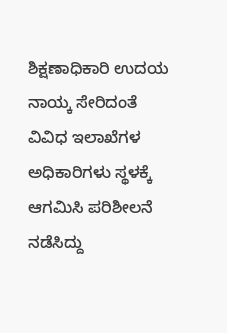ಶಿಕ್ಷಣಾಧಿಕಾರಿ ಉದಯ ನಾಯ್ಕ ಸೇರಿದಂತೆ ವಿವಿಧ ಇಲಾಖೆಗಳ ಅಧಿಕಾರಿಗಳು ಸ್ಥಳಕ್ಕೆ ಆಗಮಿಸಿ ಪರಿಶೀಲನೆ ನಡೆಸಿದ್ದು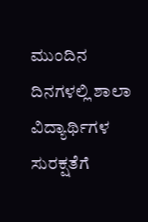ಮುಂದಿನ ದಿನಗಳಲ್ಲಿ ಶಾಲಾ ವಿದ್ಯಾರ್ಥಿಗಳ ಸುರಕ್ಷತೆಗೆ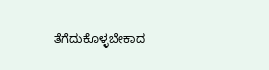ತೆಗೆದುಕೊಳ್ಳಬೇಕಾದ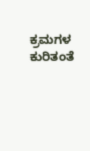ಕ್ರಮಗಳ ಕುರಿತಂತೆ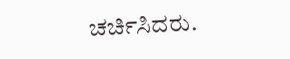ಚರ್ಚಿಸಿದರು.